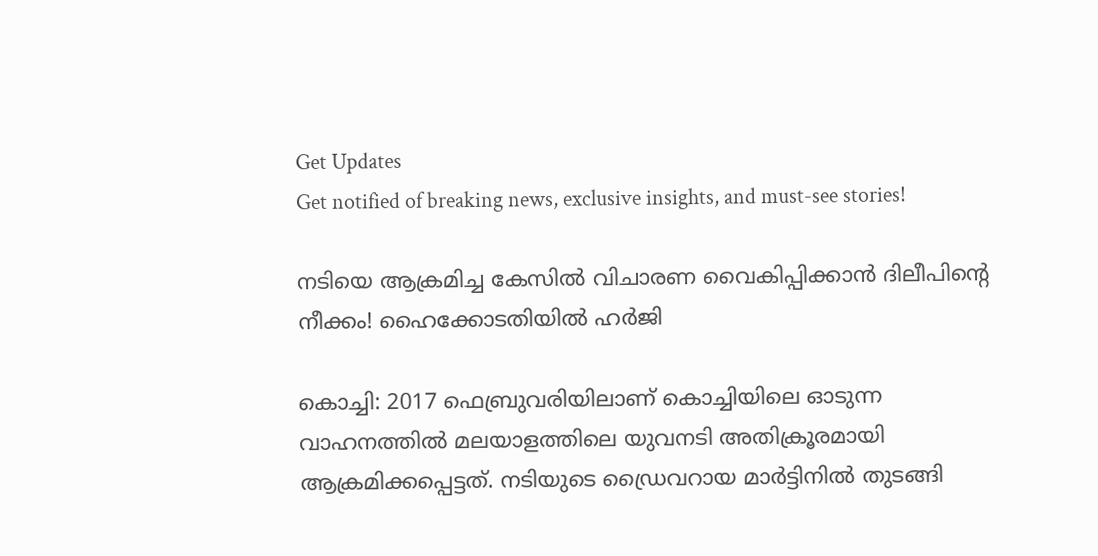Get Updates
Get notified of breaking news, exclusive insights, and must-see stories!

നടിയെ ആക്രമിച്ച കേസിൽ വിചാരണ വൈകിപ്പിക്കാൻ ദിലീപിന്റെ നീക്കം! ഹൈക്കോടതിയിൽ ഹർജി

കൊച്ചി: 2017 ഫെബ്രുവരിയിലാണ് കൊച്ചിയിലെ ഓടുന്ന വാഹനത്തില്‍ മലയാളത്തിലെ യുവനടി അതിക്രൂരമായി ആക്രമിക്കപ്പെട്ടത്. നടിയുടെ ഡ്രൈവറായ മാര്‍ട്ടിനില്‍ തുടങ്ങി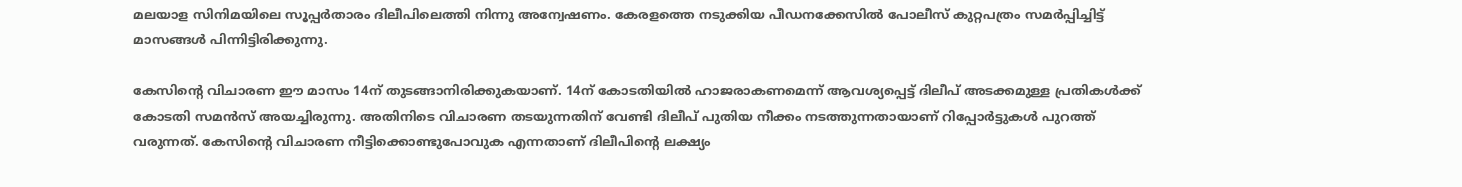മലയാള സിനിമയിലെ സൂപ്പര്‍താരം ദിലീപിലെത്തി നിന്നു അന്വേഷണം. കേരളത്തെ നടുക്കിയ പീഡനക്കേസില്‍ പോലീസ് കുറ്റപത്രം സമര്‍പ്പിച്ചിട്ട് മാസങ്ങള്‍ പിന്നിട്ടിരിക്കുന്നു.

കേസിന്റെ വിചാരണ ഈ മാസം 14ന് തുടങ്ങാനിരിക്കുകയാണ്. 14ന് കോടതിയില്‍ ഹാജരാകണമെന്ന് ആവശ്യപ്പെട്ട് ദിലീപ് അടക്കമുള്ള പ്രതികള്‍ക്ക് കോടതി സമന്‍സ് അയച്ചിരുന്നു. അതിനിടെ വിചാരണ തടയുന്നതിന് വേണ്ടി ദിലീപ് പുതിയ നീക്കം നടത്തുന്നതായാണ് റിപ്പോര്‍ട്ടുകള്‍ പുറത്ത് വരുന്നത്. കേസിന്റെ വിചാരണ നീട്ടിക്കൊണ്ടുപോവുക എന്നതാണ് ദിലീപിന്റെ ലക്ഷ്യം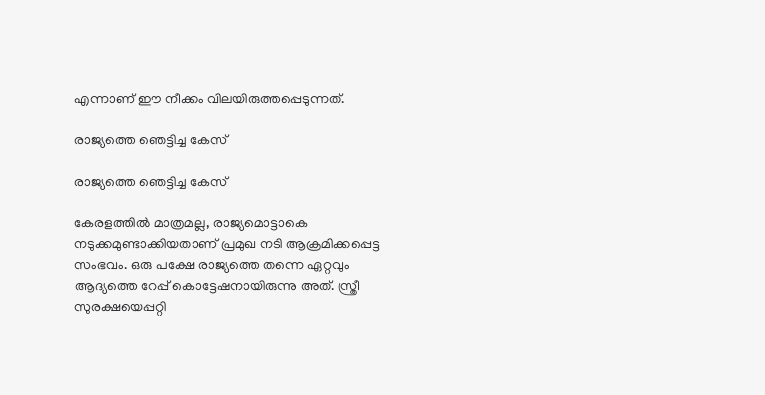എന്നാണ് ഈ നീക്കം വിലയിരുത്തപ്പെടുന്നത്.

രാജ്യത്തെ ഞെട്ടിച്ച കേസ്

രാജ്യത്തെ ഞെട്ടിച്ച കേസ്

കേരളത്തില്‍ മാത്രമല്ല, രാജ്യമൊട്ടാകെ നടുക്കമുണ്ടാക്കിയതാണ് പ്രമുഖ നടി ആക്രമിക്കപ്പെട്ട സംഭവം. ഒരു പക്ഷേ രാജ്യത്തെ തന്നെ ഏറ്റവും ആദ്യത്തെ റേപ്പ് കൊട്ടേഷനായിരുന്നു അത്. സ്ത്രീ സുരക്ഷയെപ്പറ്റി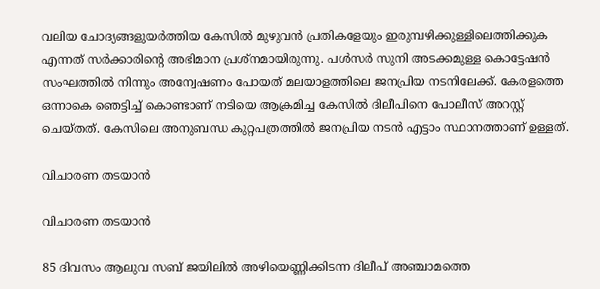വലിയ ചോദ്യങ്ങളുയര്‍ത്തിയ കേസില്‍ മുഴുവന്‍ പ്രതികളേയും ഇരുമ്പഴിക്കുള്ളിലെത്തിക്കുക എന്നത് സര്‍ക്കാരിന്റെ അഭിമാന പ്രശ്‌നമായിരുന്നു. പള്‍സര്‍ സുനി അടക്കമുള്ള കൊട്ടേഷന്‍ സംഘത്തില്‍ നിന്നും അന്വേഷണം പോയത് മലയാളത്തിലെ ജനപ്രിയ നടനിലേക്ക്. കേരളത്തെ ഒന്നാകെ ഞെട്ടിച്ച് കൊണ്ടാണ് നടിയെ ആക്രമിച്ച കേസില്‍ ദിലീപിനെ പോലീസ് അറസ്റ്റ് ചെയ്തത്. കേസിലെ അനുബന്ധ കുറ്റപത്രത്തില്‍ ജനപ്രിയ നടന്‍ എട്ടാം സ്ഥാനത്താണ് ഉള്ളത്.

വിചാരണ തടയാൻ

വിചാരണ തടയാൻ

85 ദിവസം ആലുവ സബ് ജയിലില്‍ അഴിയെണ്ണിക്കിടന്ന ദിലീപ് അഞ്ചാമത്തെ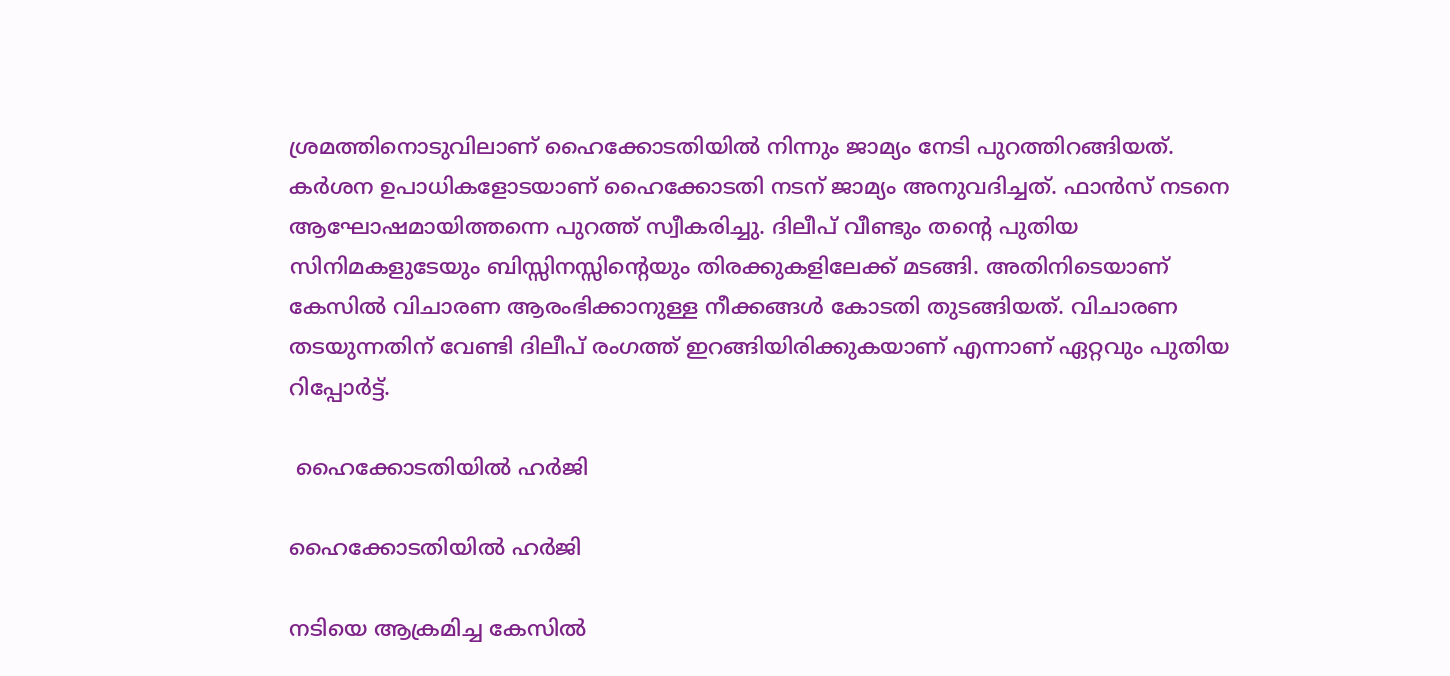ശ്രമത്തിനൊടുവിലാണ് ഹൈക്കോടതിയില്‍ നിന്നും ജാമ്യം നേടി പുറത്തിറങ്ങിയത്. കര്‍ശന ഉപാധികളോടയാണ് ഹൈക്കോടതി നടന് ജാമ്യം അനുവദിച്ചത്. ഫാന്‍സ് നടനെ ആഘോഷമായിത്തന്നെ പുറത്ത് സ്വീകരിച്ചു. ദിലീപ് വീണ്ടും തന്റെ പുതിയ സിനിമകളുടേയും ബിസ്സിനസ്സിന്റെയും തിരക്കുകളിലേക്ക് മടങ്ങി. അതിനിടെയാണ് കേസില്‍ വിചാരണ ആരംഭിക്കാനുള്ള നീക്കങ്ങള്‍ കോടതി തുടങ്ങിയത്. വിചാരണ തടയുന്നതിന് വേണ്ടി ദിലീപ് രംഗത്ത് ഇറങ്ങിയിരിക്കുകയാണ് എന്നാണ് ഏറ്റവും പുതിയ റിപ്പോര്‍ട്ട്.

 ഹൈക്കോടതിയിൽ ഹർജി

ഹൈക്കോടതിയിൽ ഹർജി

നടിയെ ആക്രമിച്ച കേസില്‍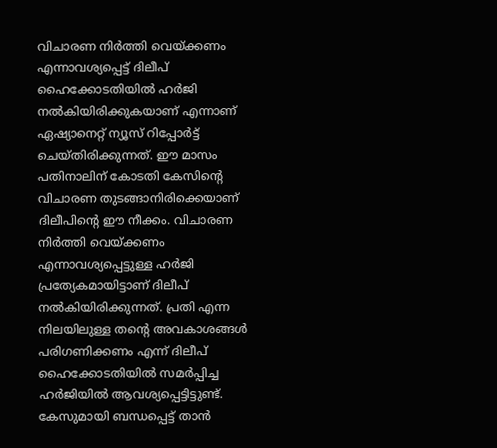വിചാരണ നിര്‍ത്തി വെയ്ക്കണം എന്നാവശ്യപ്പെട്ട് ദിലീപ് ഹൈക്കോടതിയില്‍ ഹര്‍ജി നല്‍കിയിരിക്കുകയാണ് എന്നാണ് ഏഷ്യാനെറ്റ് ന്യൂസ് റിപ്പോര്‍ട്ട് ചെയ്തിരിക്കുന്നത്. ഈ മാസം പതിനാലിന് കോടതി കേസിന്റെ വിചാരണ തുടങ്ങാനിരിക്കെയാണ് ദിലീപിന്റെ ഈ നീക്കം. വിചാരണ നിര്‍ത്തി വെയ്ക്കണം എന്നാവശ്യപ്പെട്ടുള്ള ഹര്‍ജി പ്രത്യേകമായിട്ടാണ് ദിലീപ് നല്‍കിയിരിക്കുന്നത്. പ്രതി എന്ന നിലയിലുള്ള തന്റെ അവകാശങ്ങള്‍ പരിഗണിക്കണം എന്ന് ദിലീപ് ഹൈക്കോടതിയില്‍ സമര്‍പ്പിച്ച ഹര്‍ജിയില്‍ ആവശ്യപ്പെട്ടിട്ടുണ്ട്. കേസുമായി ബന്ധപ്പെട്ട് താന്‍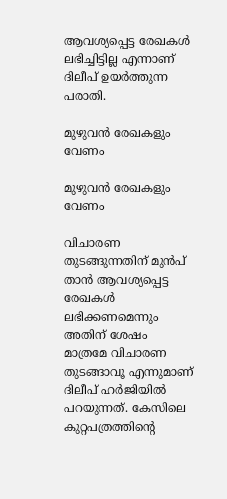ആവശ്യപ്പെട്ട രേഖകള്‍ ലഭിച്ചിട്ടില്ല എന്നാണ് ദിലീപ് ഉയര്‍ത്തുന്ന പരാതി.

മുഴുവൻ രേഖകളും വേണം

മുഴുവൻ രേഖകളും വേണം

വിചാരണ തുടങ്ങുന്നതിന് മുന്‍പ് താന്‍ ആവശ്യപ്പെട്ട രേഖകള്‍ ലഭിക്കണമെന്നും അതിന് ശേഷം മാത്രമേ വിചാരണ തുടങ്ങാവൂ എന്നുമാണ് ദിലീപ് ഹര്‍ജിയില്‍ പറയുന്നത്. കേസിലെ കുറ്റപത്രത്തിന്റെ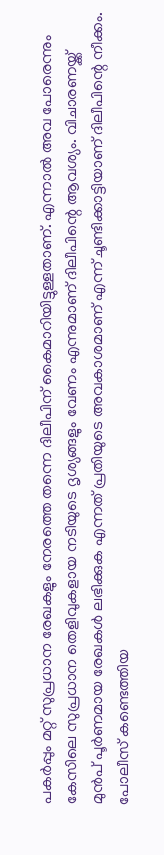പകര്‍പ്പും മറ്റ് സുപ്രധാന രേഖകളും നേരത്തെ തന്നെ ദിലീപിന് കൈമാറിയിട്ടുള്ളതാണ്. എന്നാല്‍ അവ പോരെന്നും കേസിലെ സുപ്രധാന തെളിവുകളായ നടിയുടെ ദൃശ്യങ്ങളും വേണം എന്നുമാണ് ദിലീപിന്റെ ആവശ്യം. വിചാരണയ്ക്ക് മുന്‍പ് പൂര്‍ണമായ രേഖകള്‍ ലഭിക്കുക എന്നത് പ്രതിയുടെ അവകാശമാണ് എന്ന് ചൂണ്ടിക്കാട്ടിയാണ് ദിലീപിന്റെ നീക്കം. പോലീസ് കണ്ടെത്തിയ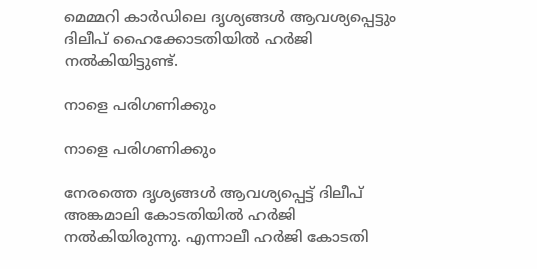മെമ്മറി കാര്‍ഡിലെ ദൃശ്യങ്ങള്‍ ആവശ്യപ്പെട്ടും ദിലീപ് ഹൈക്കോടതിയില്‍ ഹര്‍ജി നല്‍കിയിട്ടുണ്ട്.

നാളെ പരിഗണിക്കും

നാളെ പരിഗണിക്കും

നേരത്തെ ദൃശ്യങ്ങള്‍ ആവശ്യപ്പെട്ട് ദിലീപ് അങ്കമാലി കോടതിയില്‍ ഹര്‍ജി നല്‍കിയിരുന്നു. എന്നാലീ ഹര്‍ജി കോടതി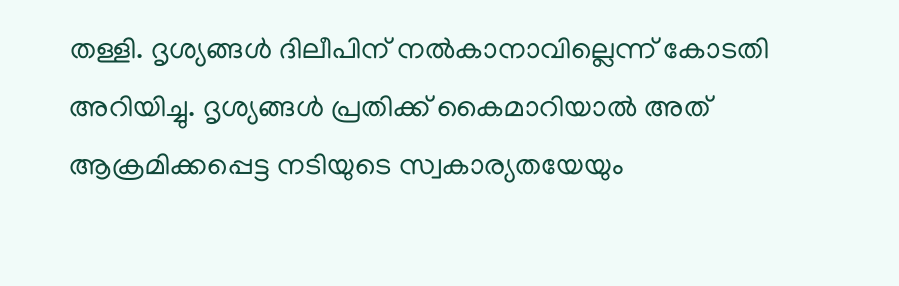തള്ളി. ദൃശ്യങ്ങള്‍ ദിലീപിന് നല്‍കാനാവില്ലെന്ന് കോടതി അറിയിച്ചു. ദൃശ്യങ്ങള്‍ പ്രതിക്ക് കൈമാറിയാല്‍ അത് ആക്രമിക്കപ്പെട്ട നടിയുടെ സ്വകാര്യതയേയും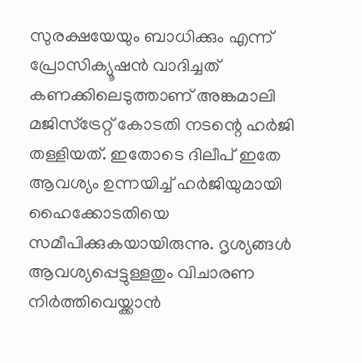സുരക്ഷയേയും ബാധിക്കും എന്ന് പ്രോസിക്യൂഷന്‍ വാദിച്ചത് കണക്കിലെടുത്താണ് അങ്കമാലി മജിസ്‌ട്രേറ്റ് കോടതി നടന്റെ ഹര്‍ജി തള്ളിയത്. ഇതോടെ ദിലീപ് ഇതേ ആവശ്യം ഉന്നയിച്ച് ഹര്‍ജിയുമായി ഹൈക്കോടതിയെ സമീപിക്കുകയായിരുന്നു. ദൃശ്യങ്ങള്‍ ആവശ്യപ്പെട്ടുള്ളതും വിചാരണ നിര്‍ത്തിവെയ്ക്കാന്‍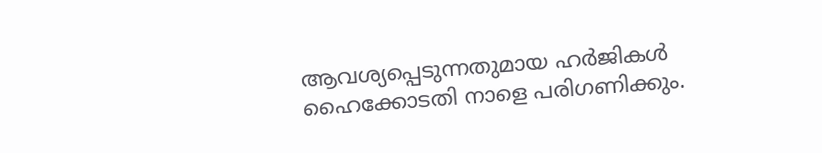ആവശ്യപ്പെടുന്നതുമായ ഹര്‍ജികള്‍ ഹൈക്കോടതി നാളെ പരിഗണിക്കും.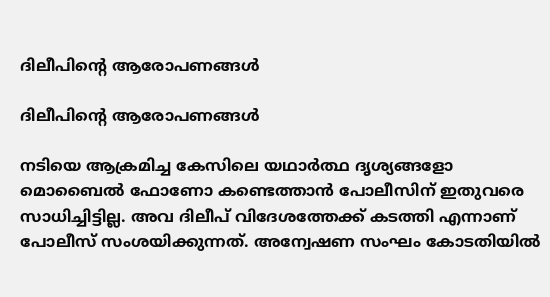ദിലീപിന്റെ ആരോപണങ്ങൾ

ദിലീപിന്റെ ആരോപണങ്ങൾ

നടിയെ ആക്രമിച്ച കേസിലെ യഥാര്‍ത്ഥ ദൃശ്യങ്ങളോ മൊബൈല്‍ ഫോണോ കണ്ടെത്താന്‍ പോലീസിന് ഇതുവരെ സാധിച്ചിട്ടില്ല. അവ ദിലീപ് വിദേശത്തേക്ക് കടത്തി എന്നാണ് പോലീസ് സംശയിക്കുന്നത്. അന്വേഷണ സംഘം കോടതിയില്‍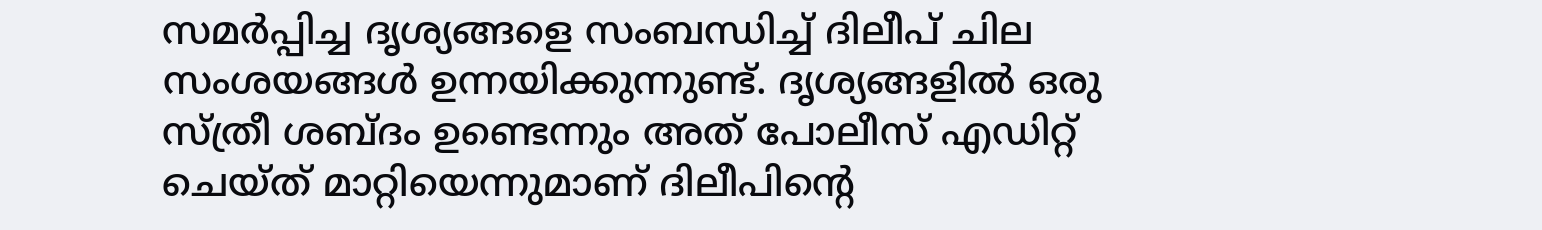സമര്‍പ്പിച്ച ദൃശ്യങ്ങളെ സംബന്ധിച്ച് ദിലീപ് ചില സംശയങ്ങള്‍ ഉന്നയിക്കുന്നുണ്ട്. ദൃശ്യങ്ങളില്‍ ഒരു സ്ത്രീ ശബ്ദം ഉണ്ടെന്നും അത് പോലീസ് എഡിറ്റ് ചെയ്ത് മാറ്റിയെന്നുമാണ് ദിലീപിന്റെ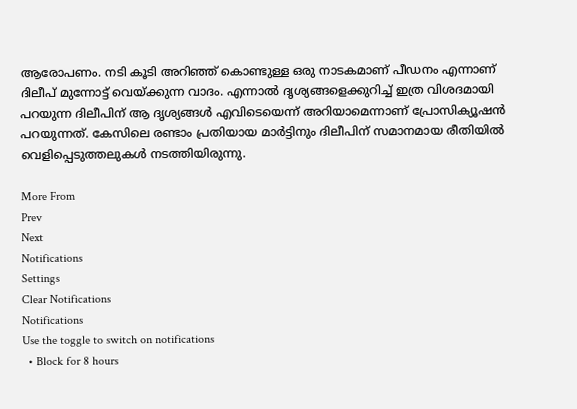ആരോപണം. നടി കൂടി അറിഞ്ഞ് കൊണ്ടുള്ള ഒരു നാടകമാണ് പീഡനം എന്നാണ് ദിലീപ് മുന്നോട്ട് വെയ്ക്കുന്ന വാദം. എന്നാല്‍ ദൃശ്യങ്ങളെക്കുറിച്ച് ഇത്ര വിശദമായി പറയുന്ന ദിലീപിന് ആ ദൃശ്യങ്ങള്‍ എവിടെയെന്ന് അറിയാമെന്നാണ് പ്രോസിക്യൂഷന്‍ പറയുന്നത്. കേസിലെ രണ്ടാം പ്രതിയായ മാർട്ടിനും ദിലീപിന് സമാനമായ രീതിയിൽ വെളിപ്പെടുത്തലുകൾ നടത്തിയിരുന്നു.

More From
Prev
Next
Notifications
Settings
Clear Notifications
Notifications
Use the toggle to switch on notifications
  • Block for 8 hours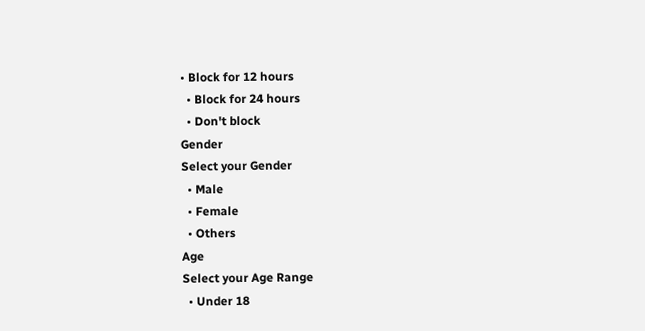• Block for 12 hours
  • Block for 24 hours
  • Don't block
Gender
Select your Gender
  • Male
  • Female
  • Others
Age
Select your Age Range
  • Under 18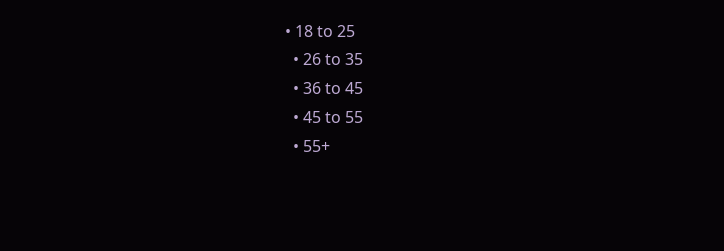• 18 to 25
  • 26 to 35
  • 36 to 45
  • 45 to 55
  • 55+